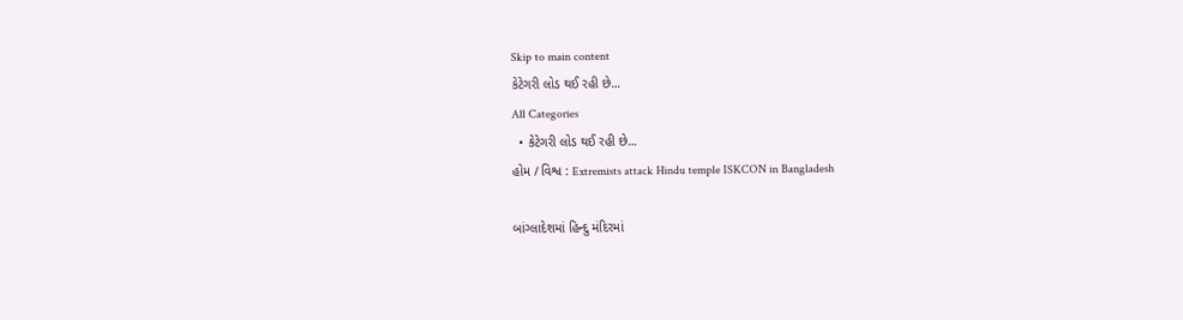Skip to main content
કેટેગરી લોડ થઈ રહી છે...
All Categories
  • કેટેગરી લોડ થઈ રહી છે...
હોમ / વિશ્વ : Extremists attack Hindu temple ISKCON in Bangladesh

બાંગ્લાદેશમાં હિન્દુ મંદિરમાં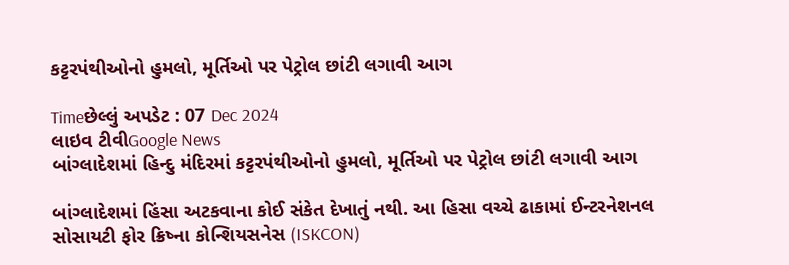કટ્ટરપંથીઓનો હુમલો, મૂર્તિઓ પર પેટ્રોલ છાંટી લગાવી આગ

Timeછેલ્લું અપડેટ : 07 Dec 2024
લાઇવ ટીવીGoogle News
બાંગ્લાદેશમાં હિન્દુ મંદિરમાં કટ્ટરપંથીઓનો હુમલો, મૂર્તિઓ પર પેટ્રોલ છાંટી લગાવી આગ

બાંગ્લાદેશમાં હિંસા અટકવાના કોઈ સંકેત દેખાતું નથી. આ હિસા વચ્ચે ઢાકામાં ઈન્ટરનેશનલ સોસાયટી ફોર ક્રિષ્ના કોન્શિયસનેસ (ISKCON)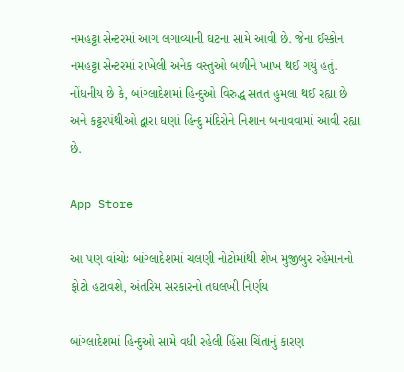નમહટ્ટા સેન્ટરમાં આગ લગાવ્યાની ઘટના સામે આવી છે. જેના ઈસ્કોન નમહટ્ટા સેન્ટરમાં રાખેલી અનેક વસ્તુઓ બળીને ખાખ થઈ ગયું હતું. નોંધનીય છે કે, બાંગ્લાદેશમાં હિન્દુઓ વિરુદ્ધ સતત હુમલા થઈ રહ્યા છે અને કટ્ટરપંથીઓ દ્વારા ઘણાં હિન્દુ મંદિરોને નિશાન બનાવવામાં આવી રહ્યા છે.

App Store

આ પણ વાંચોઃ બાંગ્લાદેશમાં ચલણી નોટોમાંથી શેખ મુજીબુર રહેમાનનો ફોટો હટાવશે, અંતરિમ સરકારનો તઘલખી નિર્ણય

બાંગ્લાદેશમાં હિન્દુઓ સામે વધી રહેલી હિંસા ચિંતાનું કારણ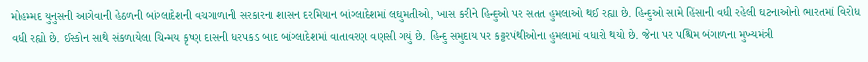મોહમ્મદ યુનુસની આગેવાની હેઠળની બાંગ્લાદેશની વચગાળાની સરકારના શાસન દરમિયાન બાંગ્લાદેશમાં લઘુમતીઓ, ખાસ કરીને હિન્દુઓ પર સતત હુમલાઓ થઈ રહ્યા છે. હિન્દુઓ સામે હિંસાની વધી રહેલી ઘટનાઓનો ભારતમાં વિરોધ વધી રહ્યો છે. ઈસ્કોન સાથે સંકળાયેલા ચિન્મય કૃષ્ણ દાસની ધરપકડ બાદ બાંગ્લાદેશમાં વાતાવરણ વણસી ગયું છે. હિન્દુ સમુદાય પર કટ્ટરપંથીઓના હુમલામાં વધારો થયો છે. જેના પર પશ્ચિમ બંગાળના મુખ્યમંત્રી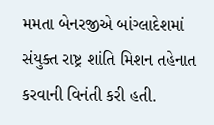મમતા બેનરજીએ બાંગ્લાદેશમાં સંયુક્ત રાષ્ટ્ર શાંતિ મિશન તહેનાત કરવાની વિનંતી કરી હતી.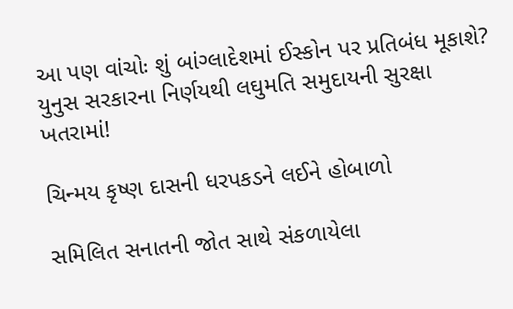આ પણ વાંચોઃ શું બાંગ્લાદેશમાં ઈસ્કોન પર પ્રતિબંધ મૂકાશે? યુનુસ સરકારના નિર્ણયથી લઘુમતિ સમુદાયની સુરક્ષા ખતરામાં!

ચિન્મય કૃષ્ણ દાસની ધરપકડને લઈને હોબાળો

સમિલિત સનાતની જોત સાથે સંકળાયેલા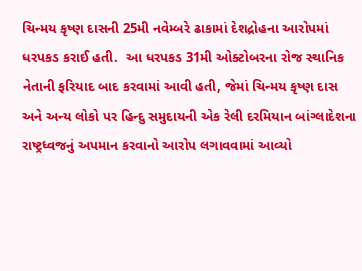ચિન્મય કૃષ્ણ દાસની 25મી નવેમ્બરે ઢાકામાં દેશદ્રોહના આરોપમાં ધરપકડ કરાઈ હતી.  આ ધરપકડ 31મી ઓક્ટોબરના રોજ સ્થાનિક નેતાની ફરિયાદ બાદ કરવામાં આવી હતી, જેમાં ચિન્મય કૃષ્ણ દાસ અને અન્ય લોકો પર હિન્દુ સમુદાયની એક રેલી દરમિયાન બાંગ્લાદેશના રાષ્ટ્રધ્વજનું અપમાન કરવાનો આરોપ લગાવવામાં આવ્યો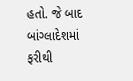હતો. જે બાદ બાંગ્લાદેશમાં ફરીથી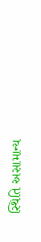સ્થિતિ અસામાન્ય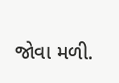જોવા મળી.